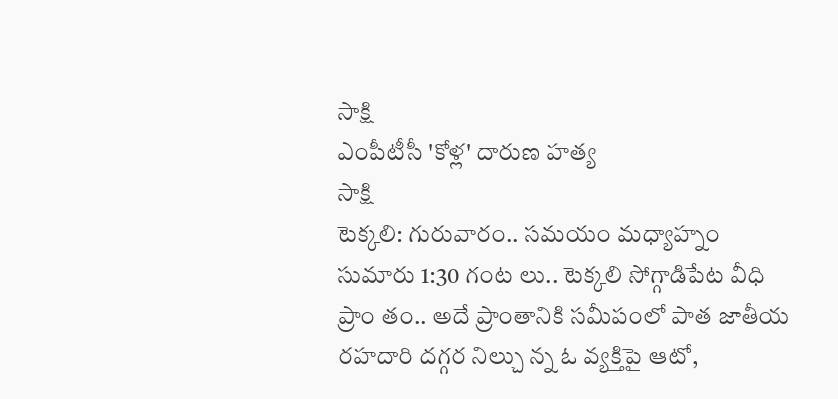సాక్షి
ఎంపీటీసీ 'కోళ్ల' దారుణ హత్య
సాక్షి
టెక్కలి: గురువారం.. సమయం మధ్యాహ్నం సుమారు 1:30 గంట లు.. టెక్కలి సోగ్గాడిపేట వీధి ప్రాం తం.. అదే ప్రాంతానికి సమీపంలో పాత జాతీయ రహదారి దగ్గర నిల్చు న్న ఓ వ్యక్తిపై ఆటో,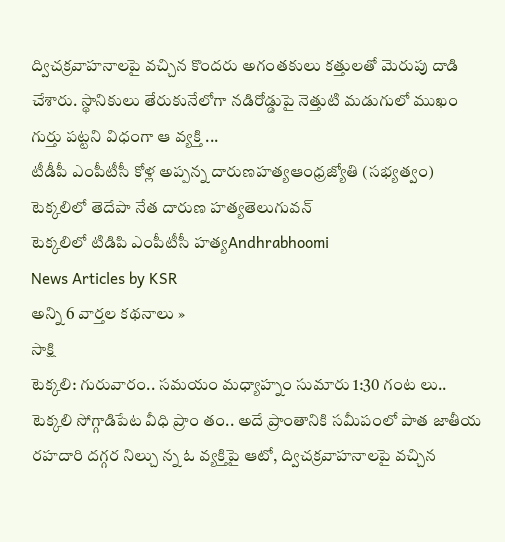ద్విచక్రవాహనాలపై వచ్చిన కొందరు అగంతకులు కత్తులతో మెరుపు దాడి చేశారు. స్థానికులు తేరుకునేలోగా నడిరోడ్డుపై నెత్తుటి మడుగులో ముఖం గుర్తు పట్టని విధంగా ఆ వ్యక్తి ...
టీడీపీ ఎంపీటీసీ కోళ్ల అప్పన్న దారుణహత్యఆంధ్రజ్యోతి (సభ్యత్వం)
టెక్కలిలో తెదేపా నేత దారుణ హత్యతెలుగువన్
టెక్కలిలో టిడిపి ఎంపీటీసీ హత్యAndhrabhoomi
News Articles by KSR
అన్ని 6 వార్తల కథనాలు »
సాక్షి
టెక్కలి: గురువారం.. సమయం మధ్యాహ్నం సుమారు 1:30 గంట లు.. టెక్కలి సోగ్గాడిపేట వీధి ప్రాం తం.. అదే ప్రాంతానికి సమీపంలో పాత జాతీయ రహదారి దగ్గర నిల్చు న్న ఓ వ్యక్తిపై ఆటో, ద్విచక్రవాహనాలపై వచ్చిన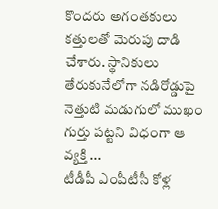కొందరు అగంతకులు కత్తులతో మెరుపు దాడి చేశారు. స్థానికులు తేరుకునేలోగా నడిరోడ్డుపై నెత్తుటి మడుగులో ముఖం గుర్తు పట్టని విధంగా ఆ వ్యక్తి ...
టీడీపీ ఎంపీటీసీ కోళ్ల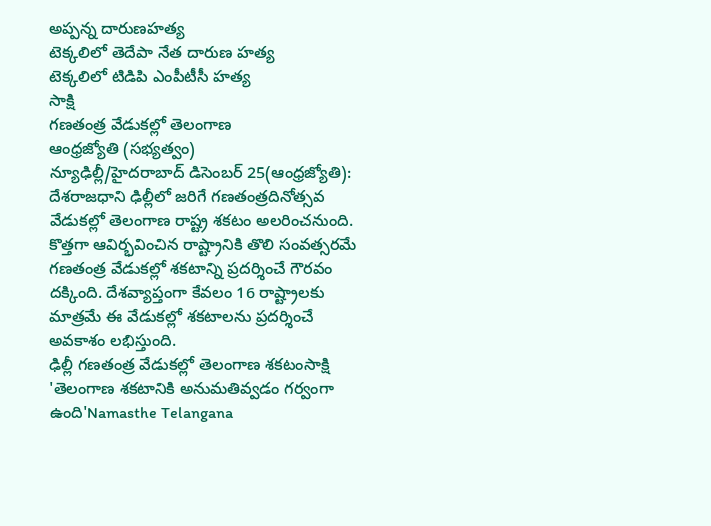అప్పన్న దారుణహత్య
టెక్కలిలో తెదేపా నేత దారుణ హత్య
టెక్కలిలో టిడిపి ఎంపీటీసీ హత్య
సాక్షి
గణతంత్ర వేడుకల్లో తెలంగాణ
ఆంధ్రజ్యోతి (సభ్యత్వం)
న్యూఢిల్లీ/హైదరాబాద్ డిసెంబర్ 25(ఆంధ్రజ్యోతి): దేశరాజధాని ఢిల్లీలో జరిగే గణతంత్రదినోత్సవ వేడుకల్లో తెలంగాణ రాష్ట్ర శకటం అలరించనుంది. కొత్తగా ఆవిర్భవించిన రాష్ట్రానికి తొలి సంవత్సరమే గణతంత్ర వేడుకల్లో శకటాన్ని ప్రదర్శించే గౌరవం దక్కింది. దేశవ్యాప్తంగా కేవలం 16 రాష్ట్రాలకు మాత్రమే ఈ వేడుకల్లో శకటాలను ప్రదర్శించే అవకాశం లభిస్తుంది.
ఢిల్లీ గణతంత్ర వేడుకల్లో తెలంగాణ శకటంసాక్షి
'తెలంగాణ శకటానికి అనుమతివ్వడం గర్వంగా ఉంది'Namasthe Telangana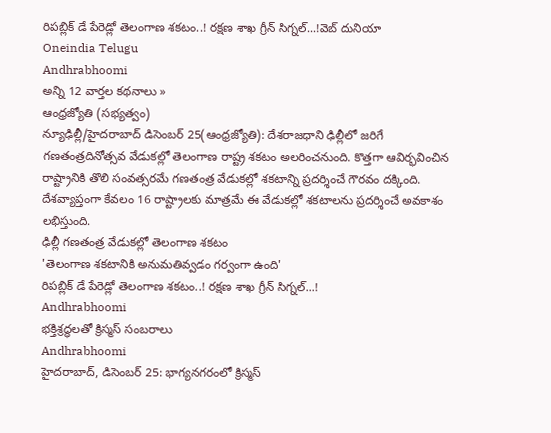రిపబ్లిక్ డే పేరెడ్లో తెలంగాణ శకటం..! రక్షణ శాఖ గ్రీన్ సిగ్నల్...!వెబ్ దునియా
Oneindia Telugu
Andhrabhoomi
అన్ని 12 వార్తల కథనాలు »
ఆంధ్రజ్యోతి (సభ్యత్వం)
న్యూఢిల్లీ/హైదరాబాద్ డిసెంబర్ 25(ఆంధ్రజ్యోతి): దేశరాజధాని ఢిల్లీలో జరిగే గణతంత్రదినోత్సవ వేడుకల్లో తెలంగాణ రాష్ట్ర శకటం అలరించనుంది. కొత్తగా ఆవిర్భవించిన రాష్ట్రానికి తొలి సంవత్సరమే గణతంత్ర వేడుకల్లో శకటాన్ని ప్రదర్శించే గౌరవం దక్కింది. దేశవ్యాప్తంగా కేవలం 16 రాష్ట్రాలకు మాత్రమే ఈ వేడుకల్లో శకటాలను ప్రదర్శించే అవకాశం లభిస్తుంది.
ఢిల్లీ గణతంత్ర వేడుకల్లో తెలంగాణ శకటం
'తెలంగాణ శకటానికి అనుమతివ్వడం గర్వంగా ఉంది'
రిపబ్లిక్ డే పేరెడ్లో తెలంగాణ శకటం..! రక్షణ శాఖ గ్రీన్ సిగ్నల్...!
Andhrabhoomi
భక్తిశ్రద్ధలతో క్రిస్మస్ సంబరాలు
Andhrabhoomi
హైదరాబాద్, డిసెంబర్ 25: భాగ్యనగరంలో క్రిస్మస్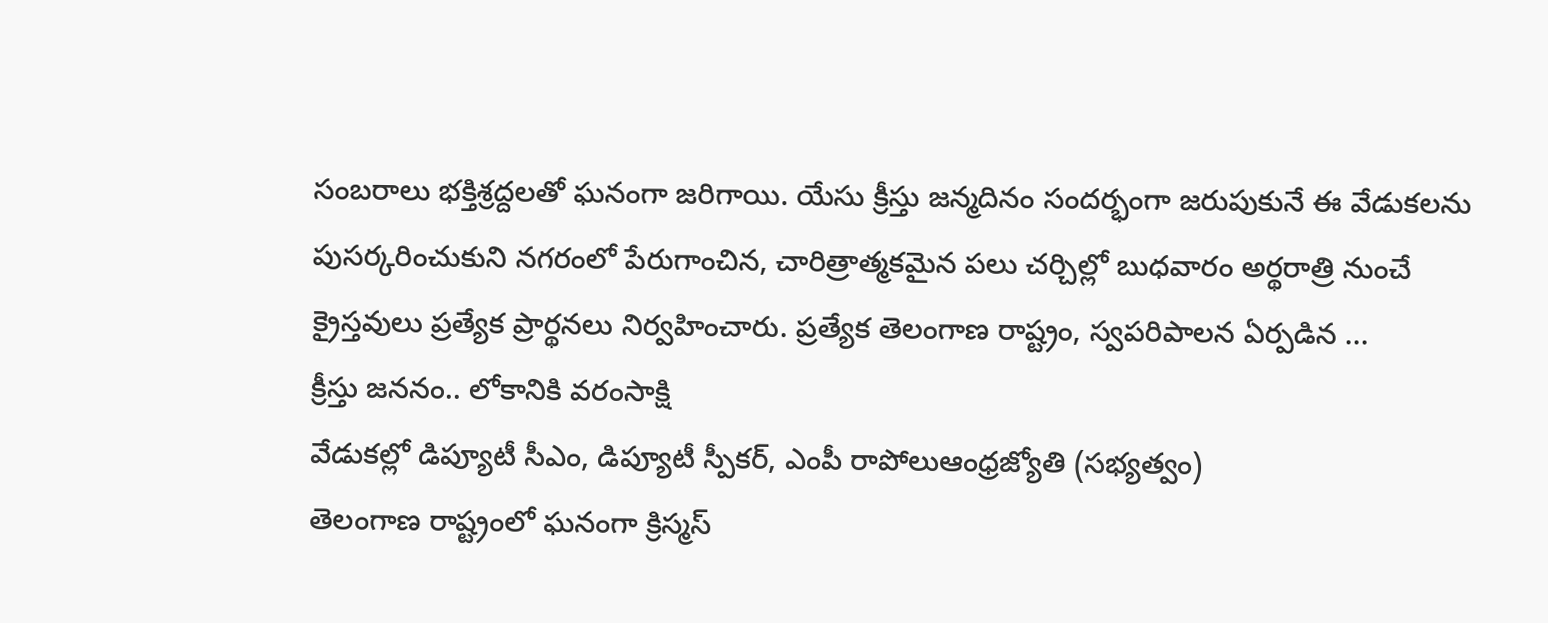సంబరాలు భక్తిశ్రద్దలతో ఘనంగా జరిగాయి. యేసు క్రీస్తు జన్మదినం సందర్భంగా జరుపుకునే ఈ వేడుకలను పుసర్కరించుకుని నగరంలో పేరుగాంచిన, చారిత్రాత్మకమైన పలు చర్చిల్లో బుధవారం అర్థరాత్రి నుంచే క్రైస్తవులు ప్రత్యేక ప్రార్థనలు నిర్వహించారు. ప్రత్యేక తెలంగాణ రాష్ట్రం, స్వపరిపాలన ఏర్పడిన ...
క్రీస్తు జననం.. లోకానికి వరంసాక్షి
వేడుకల్లో డిప్యూటీ సీఎం, డిప్యూటీ స్పీకర్, ఎంపీ రాపోలుఆంధ్రజ్యోతి (సభ్యత్వం)
తెలంగాణ రాష్ట్రంలో ఘనంగా క్రిస్మస్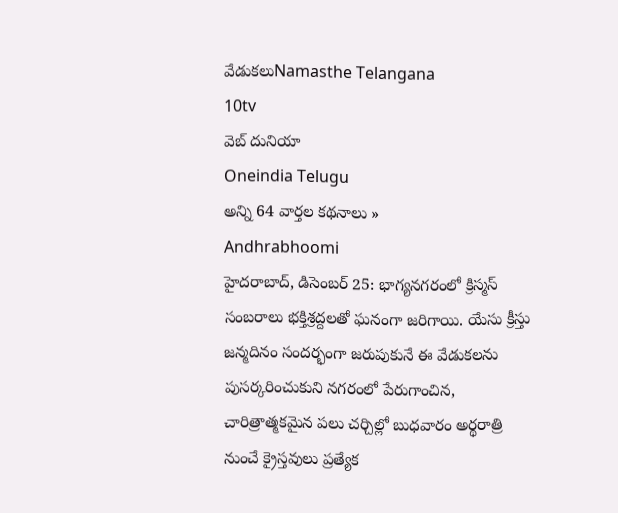వేడుకలుNamasthe Telangana
10tv
వెబ్ దునియా
Oneindia Telugu
అన్ని 64 వార్తల కథనాలు »
Andhrabhoomi
హైదరాబాద్, డిసెంబర్ 25: భాగ్యనగరంలో క్రిస్మస్ సంబరాలు భక్తిశ్రద్దలతో ఘనంగా జరిగాయి. యేసు క్రీస్తు జన్మదినం సందర్భంగా జరుపుకునే ఈ వేడుకలను పుసర్కరించుకుని నగరంలో పేరుగాంచిన, చారిత్రాత్మకమైన పలు చర్చిల్లో బుధవారం అర్థరాత్రి నుంచే క్రైస్తవులు ప్రత్యేక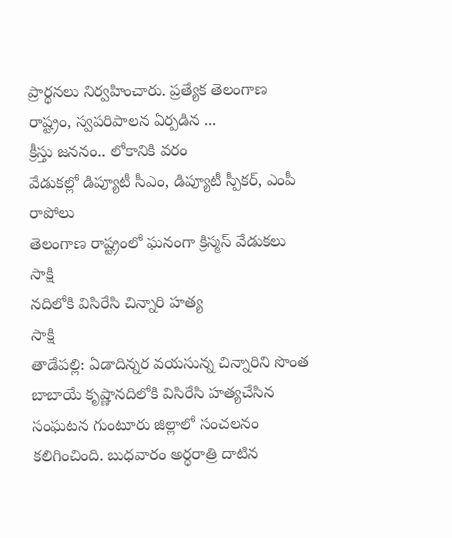ప్రార్థనలు నిర్వహించారు. ప్రత్యేక తెలంగాణ రాష్ట్రం, స్వపరిపాలన ఏర్పడిన ...
క్రీస్తు జననం.. లోకానికి వరం
వేడుకల్లో డిప్యూటీ సీఎం, డిప్యూటీ స్పీకర్, ఎంపీ రాపోలు
తెలంగాణ రాష్ట్రంలో ఘనంగా క్రిస్మస్ వేడుకలు
సాక్షి
నదిలోకి విసిరేసి చిన్నారి హత్య
సాక్షి
తాడేపల్లి: ఏడాదిన్నర వయసున్న చిన్నారిని సొంత బాబాయే కృష్ణానదిలోకి విసిరేసి హత్యచేసిన సంఘటన గుంటూరు జిల్లాలో సంచలనం కలిగించింది. బుధవారం అర్ధరాత్రి దాటిన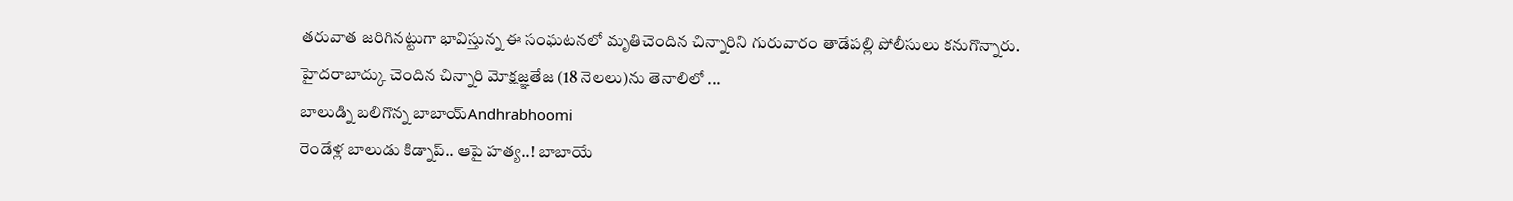తరువాత జరిగినట్టుగా భావిస్తున్న ఈ సంఘటనలో మృతిచెందిన చిన్నారిని గురువారం తాడేపల్లి పోలీసులు కనుగొన్నారు. హైదరాబాద్కు చెందిన చిన్నారి మోక్షజ్ఞతేజ (18 నెలలు)ను తెనాలిలో ...
బాలుడ్ని బలిగొన్న బాబాయ్Andhrabhoomi
రెండేళ్ల బాలుడు కిడ్నాప్.. ఆపై హత్య..! బాబాయే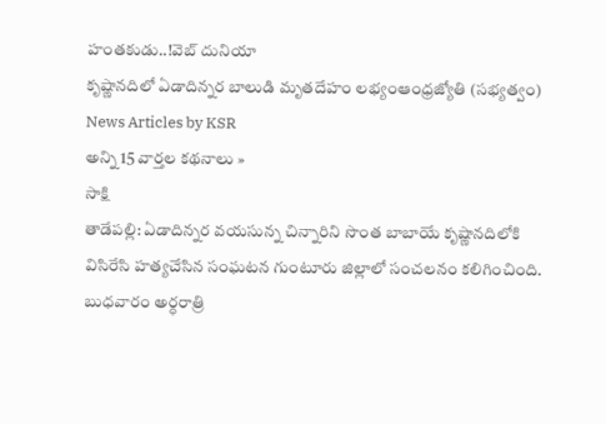హంతకుడు..!వెబ్ దునియా
కృష్ణానదిలో ఏడాదిన్నర బాలుడి మృతదేహం లభ్యంఆంధ్రజ్యోతి (సభ్యత్వం)
News Articles by KSR
అన్ని 15 వార్తల కథనాలు »
సాక్షి
తాడేపల్లి: ఏడాదిన్నర వయసున్న చిన్నారిని సొంత బాబాయే కృష్ణానదిలోకి విసిరేసి హత్యచేసిన సంఘటన గుంటూరు జిల్లాలో సంచలనం కలిగించింది. బుధవారం అర్ధరాత్రి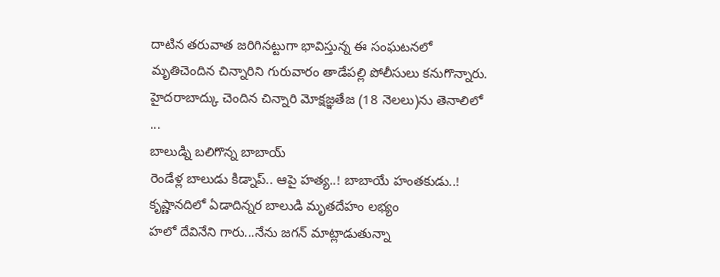దాటిన తరువాత జరిగినట్టుగా భావిస్తున్న ఈ సంఘటనలో మృతిచెందిన చిన్నారిని గురువారం తాడేపల్లి పోలీసులు కనుగొన్నారు. హైదరాబాద్కు చెందిన చిన్నారి మోక్షజ్ఞతేజ (18 నెలలు)ను తెనాలిలో ...
బాలుడ్ని బలిగొన్న బాబాయ్
రెండేళ్ల బాలుడు కిడ్నాప్.. ఆపై హత్య..! బాబాయే హంతకుడు..!
కృష్ణానదిలో ఏడాదిన్నర బాలుడి మృతదేహం లభ్యం
హలో దేవినేని గారు...నేను జగన్ మాట్లాడుతున్నా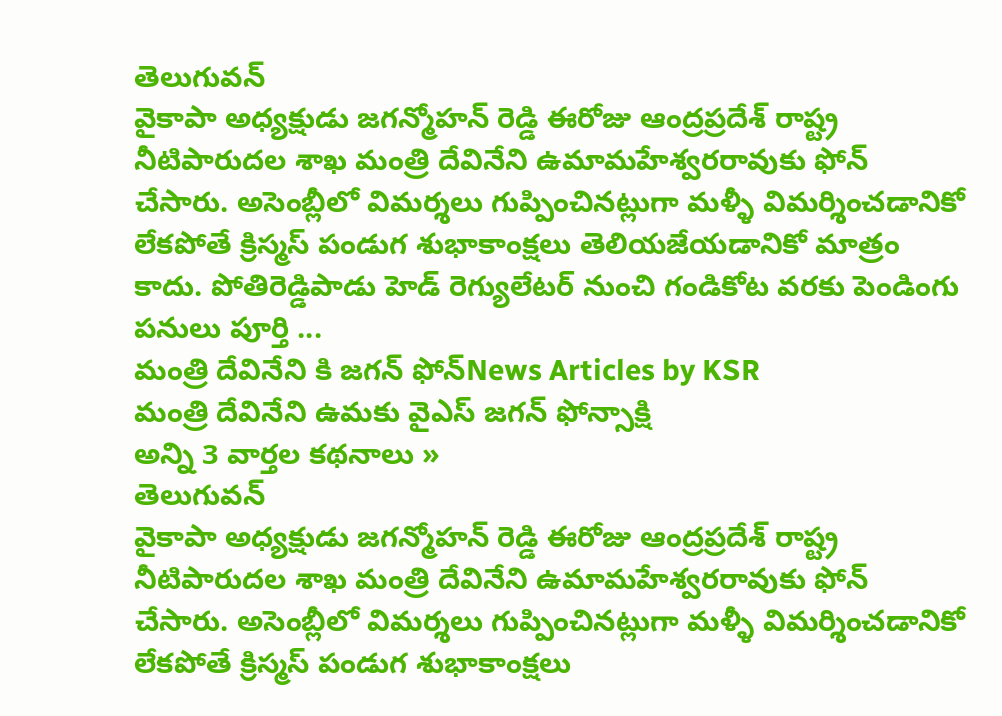తెలుగువన్
వైకాపా అధ్యక్షుడు జగన్మోహన్ రెడ్డి ఈరోజు ఆంద్రప్రదేశ్ రాష్ట్ర నీటిపారుదల శాఖ మంత్రి దేవినేని ఉమామహేశ్వరరావుకు ఫోన్ చేసారు. అసెంబ్లీలో విమర్శలు గుప్పించినట్లుగా మళ్ళీ విమర్శించడానికో లేకపోతే క్రిస్మస్ పండుగ శుభాకాంక్షలు తెలియజేయడానికో మాత్రం కాదు. పోతిరెడ్డిపాడు హెడ్ రెగ్యులేటర్ నుంచి గండికోట వరకు పెండింగు పనులు పూర్తి ...
మంత్రి దేవినేని కి జగన్ ఫోన్News Articles by KSR
మంత్రి దేవినేని ఉమకు వైఎస్ జగన్ ఫోన్సాక్షి
అన్ని 3 వార్తల కథనాలు »
తెలుగువన్
వైకాపా అధ్యక్షుడు జగన్మోహన్ రెడ్డి ఈరోజు ఆంద్రప్రదేశ్ రాష్ట్ర నీటిపారుదల శాఖ మంత్రి దేవినేని ఉమామహేశ్వరరావుకు ఫోన్ చేసారు. అసెంబ్లీలో విమర్శలు గుప్పించినట్లుగా మళ్ళీ విమర్శించడానికో లేకపోతే క్రిస్మస్ పండుగ శుభాకాంక్షలు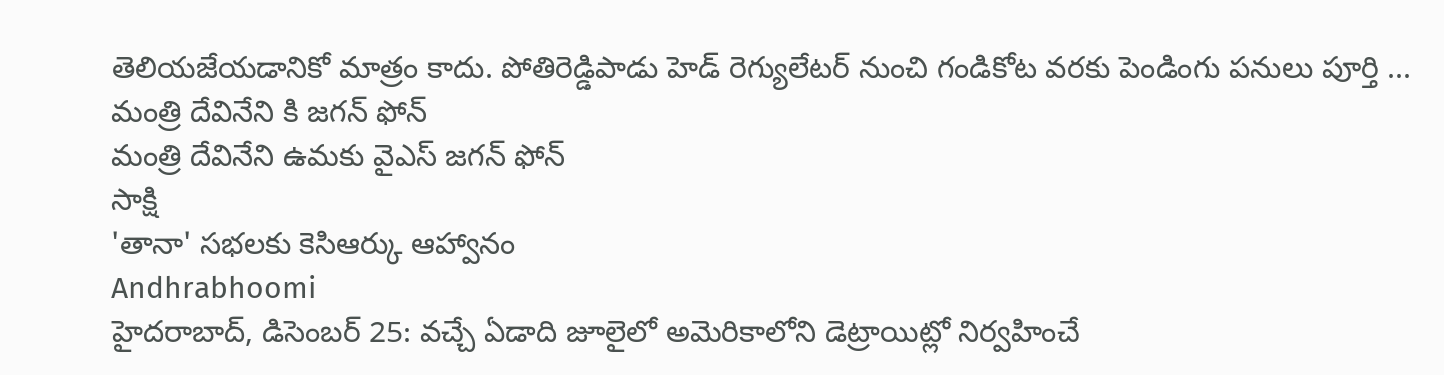తెలియజేయడానికో మాత్రం కాదు. పోతిరెడ్డిపాడు హెడ్ రెగ్యులేటర్ నుంచి గండికోట వరకు పెండింగు పనులు పూర్తి ...
మంత్రి దేవినేని కి జగన్ ఫోన్
మంత్రి దేవినేని ఉమకు వైఎస్ జగన్ ఫోన్
సాక్షి
'తానా' సభలకు కెసిఆర్కు ఆహ్వానం
Andhrabhoomi
హైదరాబాద్, డిసెంబర్ 25: వచ్చే ఏడాది జూలైలో అమెరికాలోని డెట్రాయిట్లో నిర్వహించే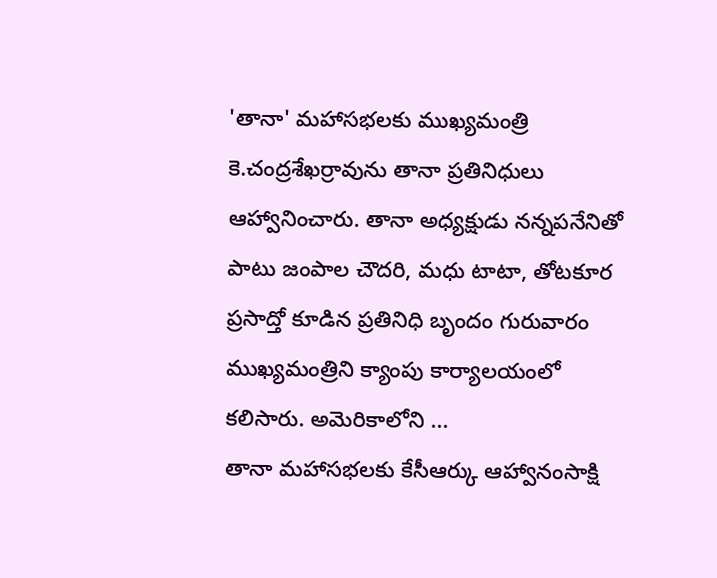'తానా' మహాసభలకు ముఖ్యమంత్రి కె.చంద్రశేఖర్రావును తానా ప్రతినిధులు ఆహ్వానించారు. తానా అధ్యక్షుడు నన్నపనేనితో పాటు జంపాల చౌదరి, మధు టాటా, తోటకూర ప్రసాద్తో కూడిన ప్రతినిధి బృందం గురువారం ముఖ్యమంత్రిని క్యాంపు కార్యాలయంలో కలిసారు. అమెరికాలోని ...
తానా మహాసభలకు కేసీఆర్కు ఆహ్వానంసాక్షి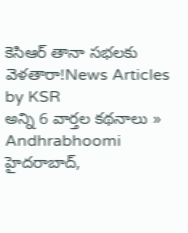కెసిఆర్ తానా సభలకు వెళతారా!News Articles by KSR
అన్ని 6 వార్తల కథనాలు »
Andhrabhoomi
హైదరాబాద్,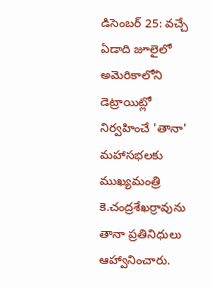డిసెంబర్ 25: వచ్చే ఏడాది జూలైలో అమెరికాలోని డెట్రాయిట్లో నిర్వహించే 'తానా' మహాసభలకు ముఖ్యమంత్రి కె.చంద్రశేఖర్రావును తానా ప్రతినిధులు ఆహ్వానించారు.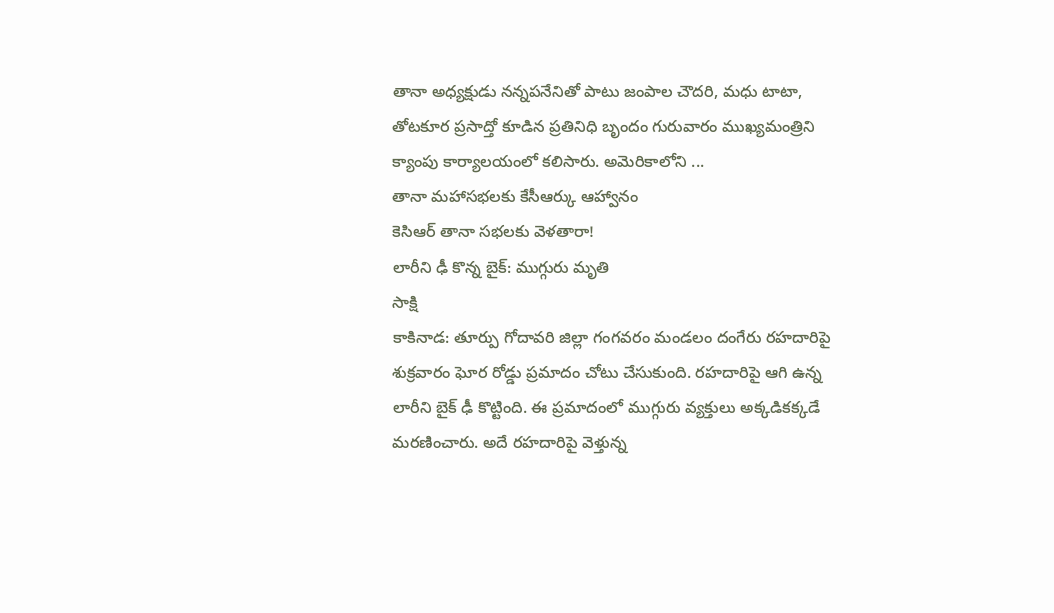తానా అధ్యక్షుడు నన్నపనేనితో పాటు జంపాల చౌదరి, మధు టాటా, తోటకూర ప్రసాద్తో కూడిన ప్రతినిధి బృందం గురువారం ముఖ్యమంత్రిని క్యాంపు కార్యాలయంలో కలిసారు. అమెరికాలోని ...
తానా మహాసభలకు కేసీఆర్కు ఆహ్వానం
కెసిఆర్ తానా సభలకు వెళతారా!
లారీని ఢీ కొన్న బైక్: ముగ్గురు మృతి
సాక్షి
కాకినాడ: తూర్పు గోదావరి జిల్లా గంగవరం మండలం దంగేరు రహదారిపై శుక్రవారం ఘోర రోడ్డు ప్రమాదం చోటు చేసుకుంది. రహదారిపై ఆగి ఉన్న లారీని బైక్ ఢీ కొట్టింది. ఈ ప్రమాదంలో ముగ్గురు వ్యక్తులు అక్కడికక్కడే మరణించారు. అదే రహదారిపై వెళ్తున్న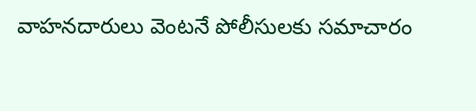వాహనదారులు వెంటనే పోలీసులకు సమాచారం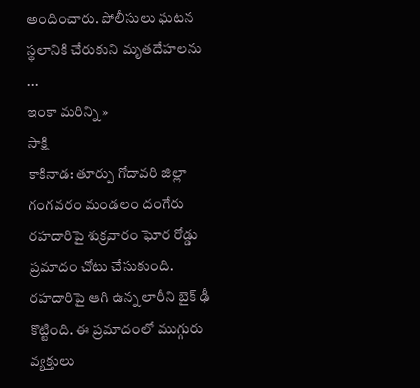అందించారు. పోలీసులు ఘటన స్థలానికి చేరుకుని మృతదేహలను ...
ఇంకా మరిన్ని »
సాక్షి
కాకినాడ: తూర్పు గోదావరి జిల్లా గంగవరం మండలం దంగేరు రహదారిపై శుక్రవారం ఘోర రోడ్డు ప్రమాదం చోటు చేసుకుంది. రహదారిపై ఆగి ఉన్న లారీని బైక్ ఢీ కొట్టింది. ఈ ప్రమాదంలో ముగ్గురు వ్యక్తులు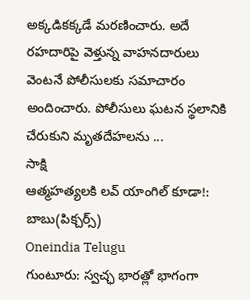అక్కడికక్కడే మరణించారు. అదే రహదారిపై వెళ్తున్న వాహనదారులు వెంటనే పోలీసులకు సమాచారం అందించారు. పోలీసులు ఘటన స్థలానికి చేరుకుని మృతదేహలను ...
సాక్షి
ఆత్మహత్యలకి లవ్ యాంగిల్ కూడా!: బాబు(పిక్చర్స్)
Oneindia Telugu
గుంటూరు: స్వచ్ఛ భారత్లో భాగంగా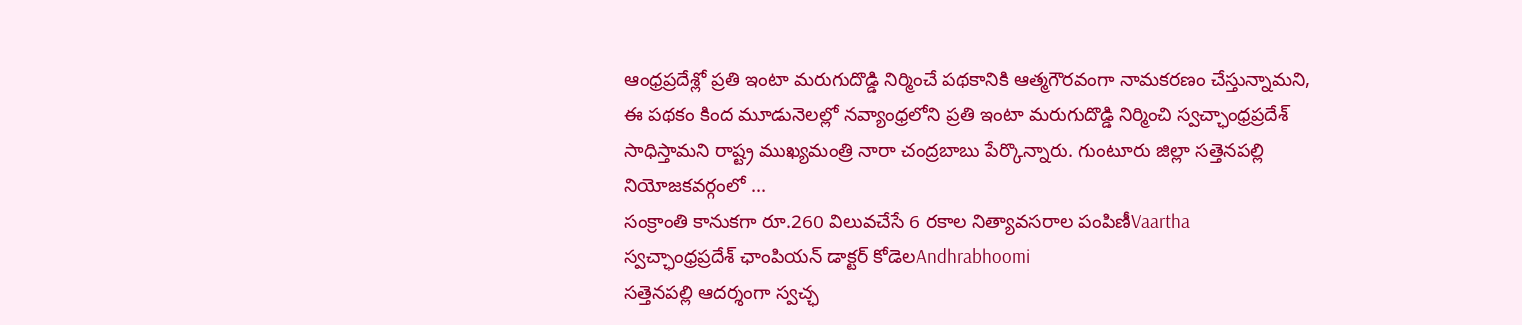ఆంధ్రప్రదేశ్లో ప్రతి ఇంటా మరుగుదొడ్డి నిర్మించే పథకానికి ఆత్మగౌరవంగా నామకరణం చేస్తున్నామని, ఈ పథకం కింద మూడునెలల్లో నవ్యాంధ్రలోని ప్రతి ఇంటా మరుగుదొడ్డి నిర్మించి స్వచ్ఛాంధ్రప్రదేశ్ సాధిస్తామని రాష్ట్ర ముఖ్యమంత్రి నారా చంద్రబాబు పేర్కొన్నారు. గుంటూరు జిల్లా సత్తెనపల్లి నియోజకవర్గంలో ...
సంక్రాంతి కానుకగా రూ.260 విలువచేసే 6 రకాల నిత్యావసరాల పంపిణీVaartha
స్వచ్ఛాంధ్రప్రదేశ్ ఛాంపియన్ డాక్టర్ కోడెలAndhrabhoomi
సత్తెనపల్లి ఆదర్శంగా స్వచ్ఛ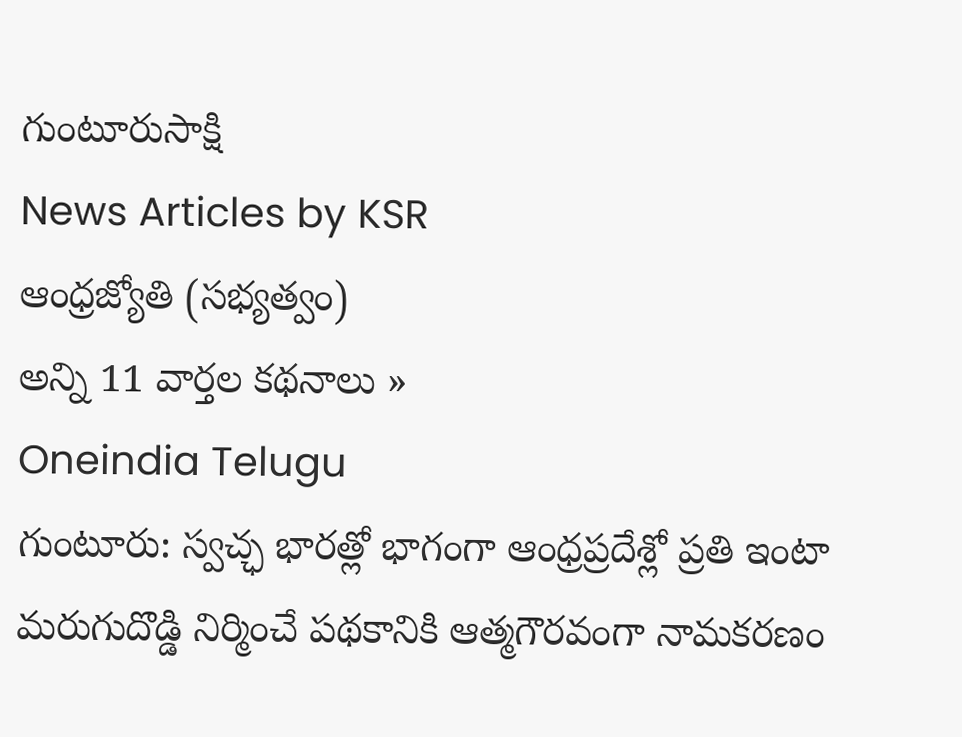గుంటూరుసాక్షి
News Articles by KSR
ఆంధ్రజ్యోతి (సభ్యత్వం)
అన్ని 11 వార్తల కథనాలు »
Oneindia Telugu
గుంటూరు: స్వచ్ఛ భారత్లో భాగంగా ఆంధ్రప్రదేశ్లో ప్రతి ఇంటా మరుగుదొడ్డి నిర్మించే పథకానికి ఆత్మగౌరవంగా నామకరణం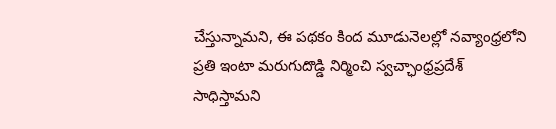చేస్తున్నామని, ఈ పథకం కింద మూడునెలల్లో నవ్యాంధ్రలోని ప్రతి ఇంటా మరుగుదొడ్డి నిర్మించి స్వచ్ఛాంధ్రప్రదేశ్ సాధిస్తామని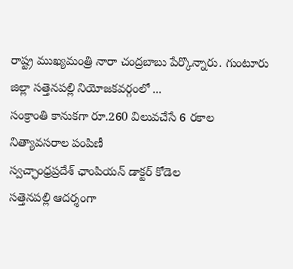రాష్ట్ర ముఖ్యమంత్రి నారా చంద్రబాబు పేర్కొన్నారు. గుంటూరు జిల్లా సత్తెనపల్లి నియోజకవర్గంలో ...
సంక్రాంతి కానుకగా రూ.260 విలువచేసే 6 రకాల నిత్యావసరాల పంపిణీ
స్వచ్ఛాంధ్రప్రదేశ్ ఛాంపియన్ డాక్టర్ కోడెల
సత్తెనపల్లి ఆదర్శంగా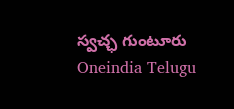స్వచ్ఛ గుంటూరు
Oneindia Telugu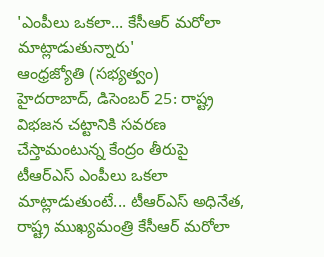'ఎంపీలు ఒకలా... కేసీఆర్ మరోలా మాట్లాడుతున్నారు'
ఆంధ్రజ్యోతి (సభ్యత్వం)
హైదరాబాద్, డిసెంబర్ 25: రాష్ట్ర విభజన చట్టానికి సవరణ చేస్తామంటున్న కేంద్రం తీరుపై టీఆర్ఎస్ ఎంపీలు ఒకలా మాట్లాడుతుంటే... టీఆర్ఎస్ అధినేత, రాష్ట్ర ముఖ్యమంత్రి కేసీఆర్ మరోలా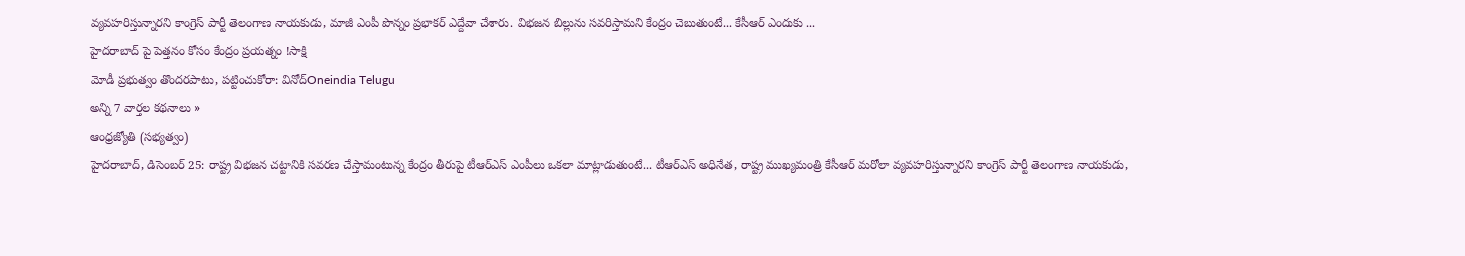వ్యవహరిస్తున్నారని కాంగ్రెస్ పార్టీ తెలంగాణ నాయకుడు, మాజీ ఎంపీ పొన్నం ప్రభాకర్ ఎద్దేవా చేశారు. విభజన బిల్లును సవరిస్తామని కేంద్రం చెబుతుంటే... కేసీఆర్ ఎందుకు ...
హైదరాబాద్ పై పెత్తనం కోసం కేంద్రం ప్రయత్నం !సాక్షి
మోడీ ప్రభుత్వం తొందరపాటు, పట్టించుకోరా: వినోద్Oneindia Telugu
అన్ని 7 వార్తల కథనాలు »
ఆంధ్రజ్యోతి (సభ్యత్వం)
హైదరాబాద్, డిసెంబర్ 25: రాష్ట్ర విభజన చట్టానికి సవరణ చేస్తామంటున్న కేంద్రం తీరుపై టీఆర్ఎస్ ఎంపీలు ఒకలా మాట్లాడుతుంటే... టీఆర్ఎస్ అధినేత, రాష్ట్ర ముఖ్యమంత్రి కేసీఆర్ మరోలా వ్యవహరిస్తున్నారని కాంగ్రెస్ పార్టీ తెలంగాణ నాయకుడు,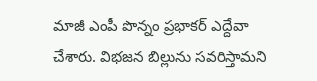మాజీ ఎంపీ పొన్నం ప్రభాకర్ ఎద్దేవా చేశారు. విభజన బిల్లును సవరిస్తామని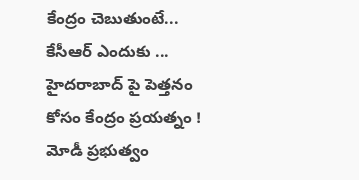కేంద్రం చెబుతుంటే... కేసీఆర్ ఎందుకు ...
హైదరాబాద్ పై పెత్తనం కోసం కేంద్రం ప్రయత్నం !
మోడీ ప్రభుత్వం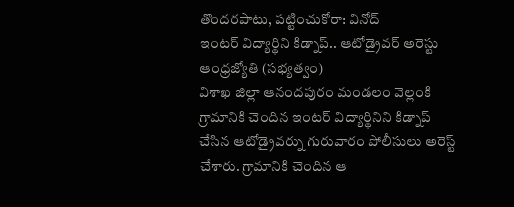తొందరపాటు, పట్టించుకోరా: వినోద్
ఇంటర్ విద్యార్థిని కిడ్నాప్.. ఆటోడ్రైవర్ అరెస్టు
ఆంధ్రజ్యోతి (సభ్యత్వం)
విశాఖ జిల్లా ఆనందపురం మండలం వెల్లంకి గ్రామానికి చెందిన ఇంటర్ విద్యార్థినిని కిడ్నాప్ చేసిన ఆటోడ్రైవర్ను గురువారం పోలీసులు అరెస్ట్ చేశారు. గ్రామానికి చెందిన ఆ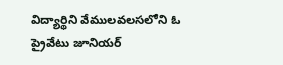విద్యార్థిని వేములవలసలోని ఓ ప్రైవేటు జూనియర్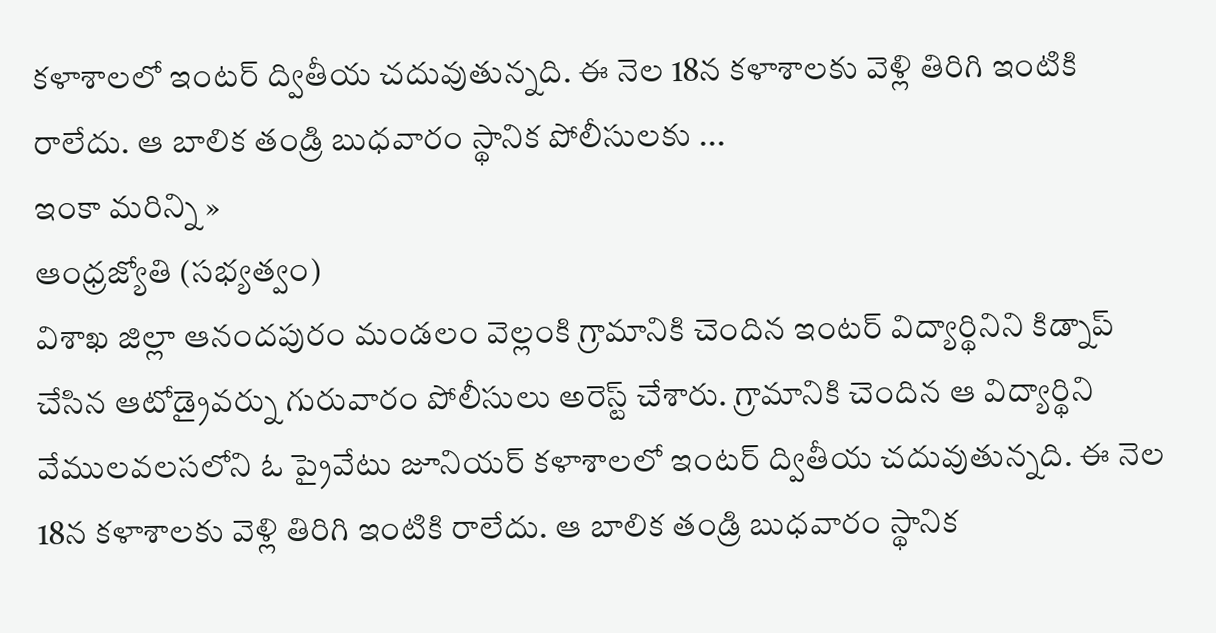కళాశాలలో ఇంటర్ ద్వితీయ చదువుతున్నది. ఈ నెల 18న కళాశాలకు వెళ్లి తిరిగి ఇంటికి రాలేదు. ఆ బాలిక తండ్రి బుధవారం స్థానిక పోలీసులకు ...
ఇంకా మరిన్ని »
ఆంధ్రజ్యోతి (సభ్యత్వం)
విశాఖ జిల్లా ఆనందపురం మండలం వెల్లంకి గ్రామానికి చెందిన ఇంటర్ విద్యార్థినిని కిడ్నాప్ చేసిన ఆటోడ్రైవర్ను గురువారం పోలీసులు అరెస్ట్ చేశారు. గ్రామానికి చెందిన ఆ విద్యార్థిని వేములవలసలోని ఓ ప్రైవేటు జూనియర్ కళాశాలలో ఇంటర్ ద్వితీయ చదువుతున్నది. ఈ నెల 18న కళాశాలకు వెళ్లి తిరిగి ఇంటికి రాలేదు. ఆ బాలిక తండ్రి బుధవారం స్థానిక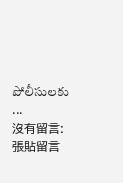పోలీసులకు ...
沒有留言:
張貼留言